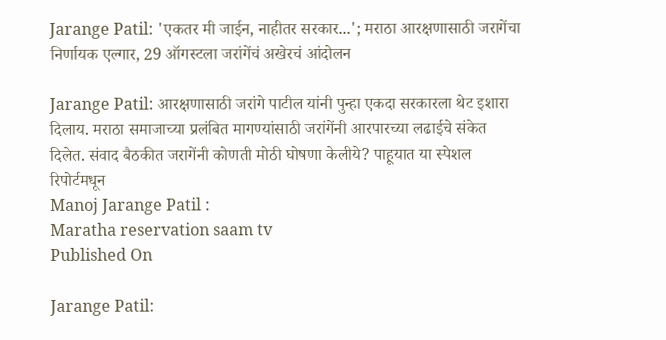Jarange Patil: 'एकतर मी जाईन, नाहीतर सरकार...'; मराठा आरक्षणासाठी जरागेंचा निर्णायक एल्गार, 29 ऑगस्टला जरांगेंचं अखेरचं आंदोलन

Jarange Patil: आरक्षणासाठी जरांगे पाटील यांनी पुन्हा एकदा सरकारला थेट इशारा दिलाय. मराठा समाजाच्या प्रलंबित मागण्यांसाठी जरांगेंनी आरपारच्या लढाईचे संकेत दिलेत. संवाद बैठकीत जरागेंनी कोणती मोठी घोषणा केलीये? पाहूयात या स्पेशल रिपोर्टमधून
Manoj Jarange Patil :
Maratha reservation saam tv
Published On

Jarange Patil: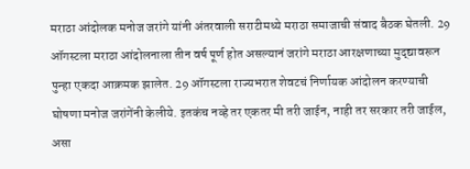मराठा आंदोलक मनोज जरांगे यांनी अंतरवाली सराटीमध्ये मराठा समाजाची संवाद बैठक घेतली. 29 ऑगस्टला मराठा आंदोलनाला तीन वर्ष पूर्ण होत असल्यानं जरांगे मराठा आरक्षणाच्या मुद्द्यावरून पुन्हा एकदा आक्रमक झालेत. 29 ऑगस्टला राज्यभरात शेवटचं निर्णायक आंदोलन करण्याची घोषणा मनोज जरांगेंनी केलीये. इतकंच नव्हे तर एकतर मी तरी जाईन, नाही तर सरकार तरी जाईल, असा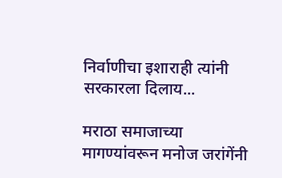निर्वाणीचा इशाराही त्यांनी सरकारला दिलाय...

मराठा समाजाच्या मागण्यांवरून मनोज जरांगेंनी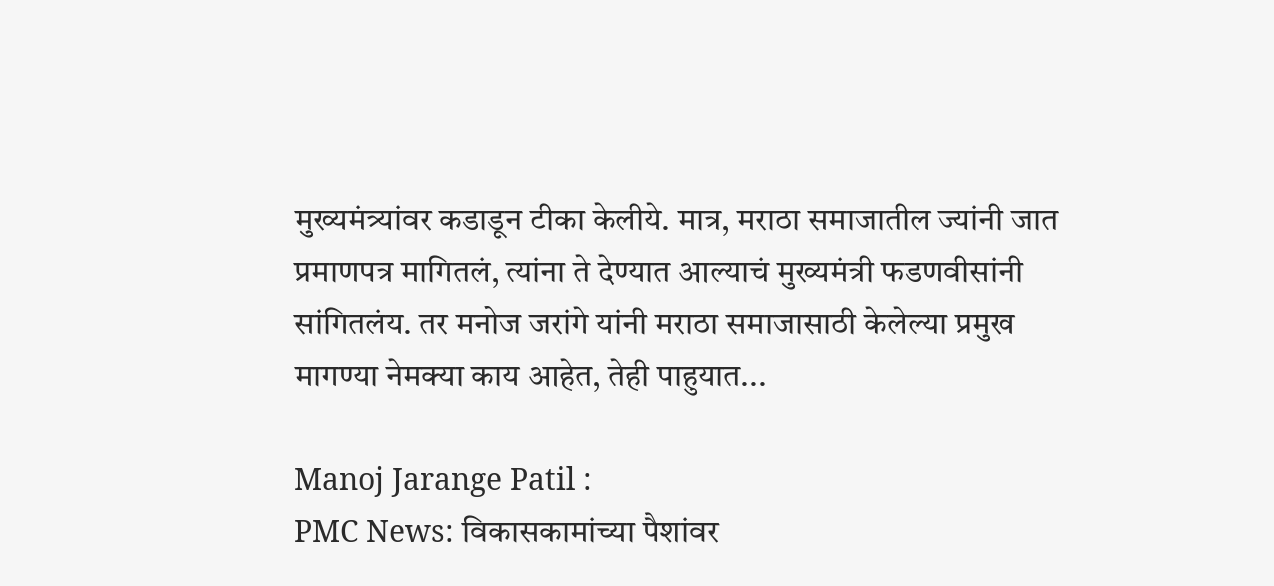मुख्यमंत्र्यांवर कडाडून टीका केलीये. मात्र, मराठा समाजातील ज्यांनी जात प्रमाणपत्र मागितलं, त्यांना ते देण्यात आल्याचं मुख्यमंत्री फडणवीसांनी सांगितलंय. तर मनोज जरांगे यांनी मराठा समाजासाठी केलेल्या प्रमुख मागण्या नेमक्या काय आहेत, तेही पाहुयात...

Manoj Jarange Patil :
PMC News: विकासकामांच्या पैशांवर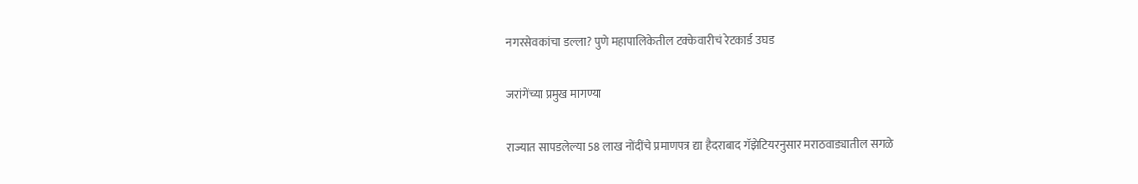नगरसेवकांचा डल्ला? पुणे महापालिकेतील टक्केवारीचं रेटकार्ड उघड

जरांगेंच्या प्रमुख मागण्या

राज्यात सापडलेल्या 58 लाख नोंदींचे प्रमाणपत्र द्या हैदराबाद गॅझेटियरनुसार मराठवाड्यातील सगळे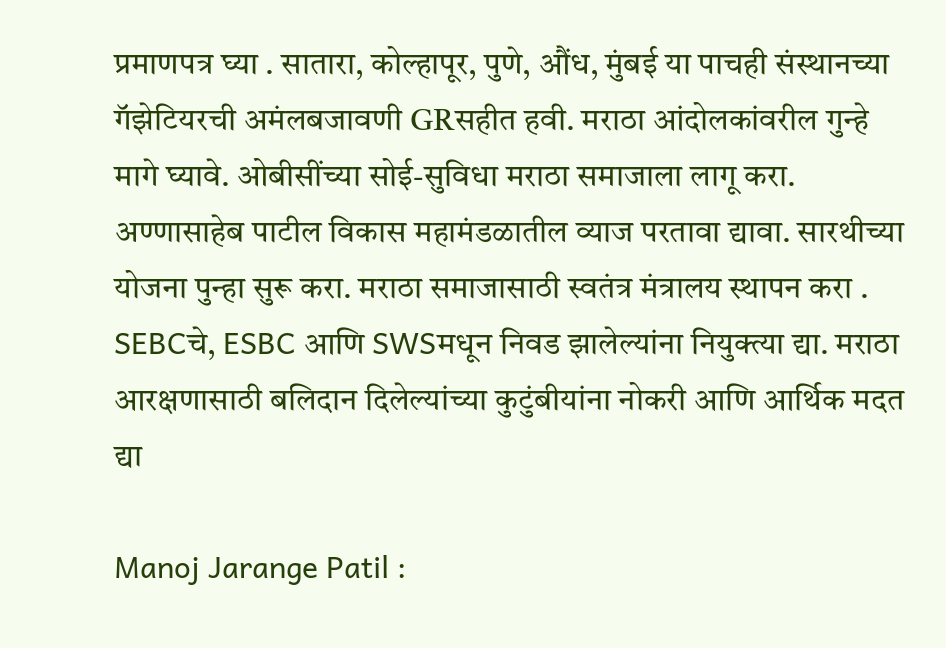प्रमाणपत्र घ्या . सातारा, कोल्हापूर, पुणे, औंध, मुंबई या पाचही संस्थानच्या गॅझेटियरची अमंलबजावणी GRसहीत हवी. मराठा आंदोलकांवरील गुन्हे मागे घ्यावे. ओबीसींच्या सोई-सुविधा मराठा समाजाला लागू करा. अण्णासाहेब पाटील विकास महामंडळातील व्याज परतावा द्यावा. सारथीच्या योजना पुन्हा सुरू करा. मराठा समाजासाठी स्वतंत्र मंत्रालय स्थापन करा . SEBCचे, ESBC आणि SWSमधून निवड झालेल्यांना नियुक्त्या द्या. मराठा आरक्षणासाठी बलिदान दिलेल्यांच्या कुटुंबीयांना नोकरी आणि आर्थिक मदत द्या

Manoj Jarange Patil :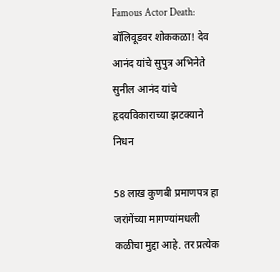Famous Actor Death: बॉलिवूडवर शोककळा! देव आनंद यांचे सुपुत्र अभिनेते सुनील आनंद यांचे हृदयविकाराच्या झटक्याने निधन

58 लाख कुणबी प्रमाणपत्र हा जरांगेंच्या मागण्यांमधली कळीचा मुद्दा आहे. तर प्रत्येक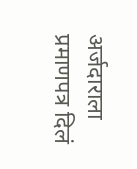अर्जदाराला प्रमाणपत्र दिलं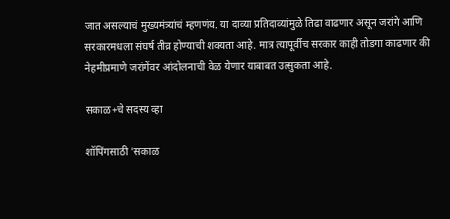जात असल्याचं मुख्यमंत्र्यांचं म्हणणंय. या दाव्या प्रतिदाव्यांमुळे तिढा वाढणार असून जरांगे आणि सरकारमधला संघर्ष तीव्र होण्याची शक्यता आहे. मात्र त्यापूर्वीच सरकार काही तोडगा काढणार की नेहमीप्रमाणे जरांगेंवर आंदोलनाची वेळ येणार याबाबत उत्सुकता आहे.

सकाळ+चे सदस्य व्हा

शॉपिंगसाठी 'सकाळ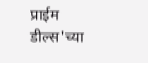प्राईम डील्स'च्या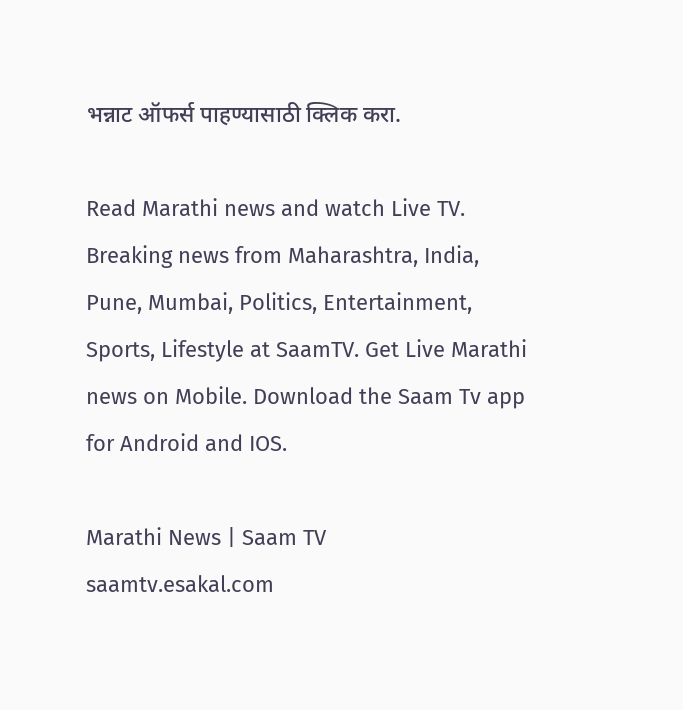भन्नाट ऑफर्स पाहण्यासाठी क्लिक करा.

Read Marathi news and watch Live TV. Breaking news from Maharashtra, India, Pune, Mumbai, Politics, Entertainment, Sports, Lifestyle at SaamTV. Get Live Marathi news on Mobile. Download the Saam Tv app for Android and IOS.

Marathi News | Saam TV
saamtv.esakal.com